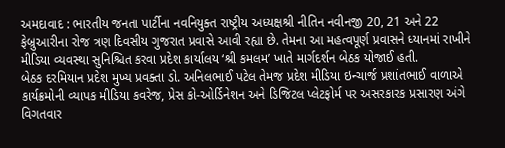અમદાવાદ : ભારતીય જનતા પાર્ટીના નવનિયુક્ત રાષ્ટ્રીય અધ્યક્ષશ્રી નીતિન નવીનજી 20, 21 અને 22 ફેબ્રુઆરીના રોજ ત્રણ દિવસીય ગુજરાત પ્રવાસે આવી રહ્યા છે. તેમના આ મહત્વપૂર્ણ પ્રવાસને ધ્યાનમાં રાખીને મીડિયા વ્યવસ્થા સુનિશ્ચિત કરવા પ્રદેશ કાર્યાલય ‘શ્રી કમલમ’ ખાતે માર્ગદર્શન બેઠક યોજાઈ હતી.
બેઠક દરમિયાન પ્રદેશ મુખ્ય પ્રવક્તા ડો. અનિલભાઈ પટેલ તેમજ પ્રદેશ મીડિયા ઇન્ચાર્જ પ્રશાંતભાઈ વાળાએ કાર્યક્રમોની વ્યાપક મીડિયા કવરેજ, પ્રેસ કો-ઓર્ડિનેશન અને ડિજિટલ પ્લેટફોર્મ પર અસરકારક પ્રસારણ અંગે વિગતવાર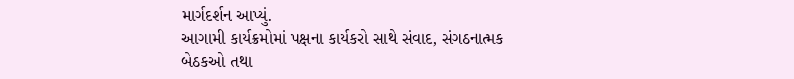માર્ગદર્શન આપ્યું.
આગામી કાર્યક્રમોમાં પક્ષના કાર્યકરો સાથે સંવાદ, સંગઠનાત્મક બેઠકઓ તથા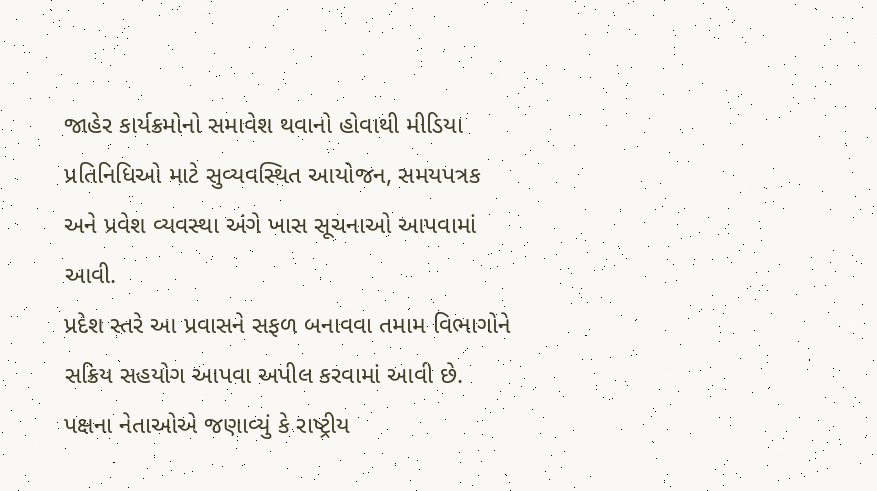જાહેર કાર્યક્રમોનો સમાવેશ થવાનો હોવાથી મીડિયા પ્રતિનિધિઓ માટે સુવ્યવસ્થિત આયોજન, સમયપત્રક અને પ્રવેશ વ્યવસ્થા અંગે ખાસ સૂચનાઓ આપવામાં આવી.
પ્રદેશ સ્તરે આ પ્રવાસને સફળ બનાવવા તમામ વિભાગોને સક્રિય સહયોગ આપવા અપીલ કરવામાં આવી છે. પક્ષના નેતાઓએ જણાવ્યું કે રાષ્ટ્રીય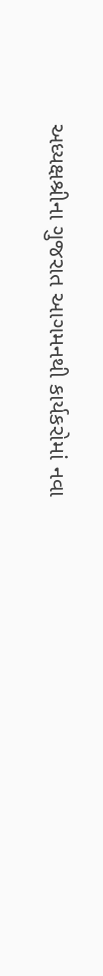અધ્યક્ષશ્રીના ગુજરાત આગમનથી કાર્યકરોમાં નવા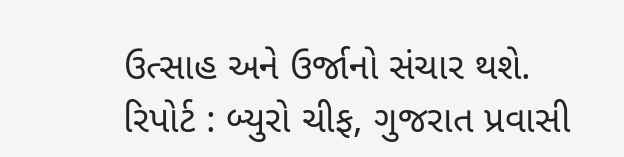ઉત્સાહ અને ઉર્જાનો સંચાર થશે.
રિપોર્ટ : બ્યુરો ચીફ, ગુજરાત પ્રવાસી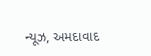ન્યૂઝ, અમદાવાદ